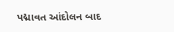પદ્માવત આંદોલન બાદ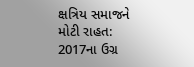ક્ષત્રિય સમાજને મોટી રાહત: 2017ના ઉગ્ર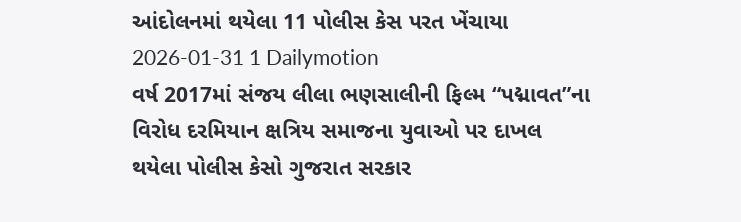આંદોલનમાં થયેલા 11 પોલીસ કેસ પરત ખેંચાયા
2026-01-31 1 Dailymotion
વર્ષ 2017માં સંજય લીલા ભણસાલીની ફિલ્મ “પદ્માવત”ના વિરોધ દરમિયાન ક્ષત્રિય સમાજના યુવાઓ પર દાખલ થયેલા પોલીસ કેસો ગુજરાત સરકાર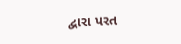દ્વારા પરત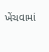ખેંચવામાં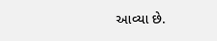આવ્યા છે.